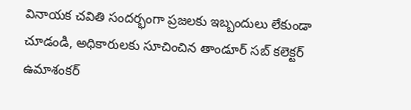వినాయక చవితి సందర్భంగా ప్రజలకు ఇబ్బందులు లేకుండా చూడండి, అధికారులకు సూచించిన తాండూర్ సబ్ కలెక్టర్ ఉమాశంకర్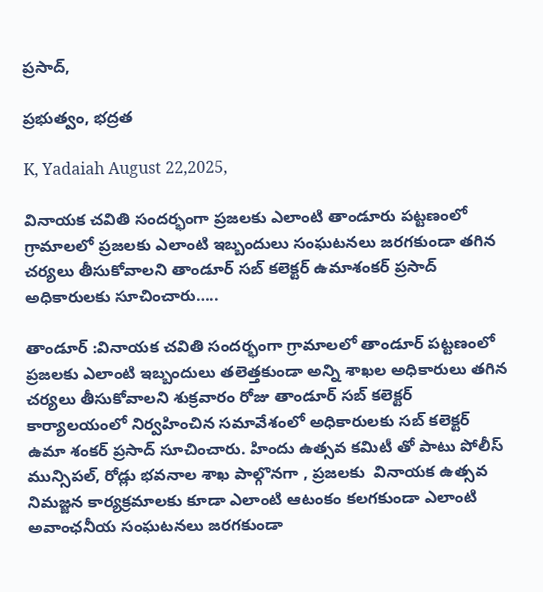ప్రసాద్,

ప్రభుత్వం, భద్రత

K, Yadaiah August 22,2025,

వినాయక చవితి సందర్భంగా ప్రజలకు ఎలాంటి తాండూరు పట్టణంలో గ్రామాలలో ప్రజలకు ఎలాంటి ఇబ్బందులు సంఘటనలు జరగకుండా తగిన చర్యలు తీసుకోవాలని తాండూర్ సబ్ కలెక్టర్ ఉమాశంకర్ ప్రసాద్ అధికారులకు సూచించారు…..

తాండూర్ :వినాయక చవితి సందర్భంగా గ్రామాలలో తాండూర్ పట్టణంలో ప్రజలకు ఎలాంటి ఇబ్బందులు తలెత్తకుండా అన్ని శాఖల అధికారులు తగిన చర్యలు తీసుకోవాలని శుక్రవారం రోజు తాండూర్ సబ్ కలెక్టర్ కార్యాలయంలో నిర్వహించిన సమావేశంలో అధికారులకు సబ్ కలెక్టర్ ఉమా శంకర్ ప్రసాద్ సూచించారు. హిందు ఉత్సవ కమిటీ తో పాటు పోలీస్ మున్సిపల్, రోడ్లు భవనాల శాఖ పాల్గొనగా , ప్రజలకు  వినాయక ఉత్సవ నిమజ్జన కార్యక్రమాలకు కూడా ఎలాంటి ఆటంకం కలగకుండా ఎలాంటి అవాంఛనీయ సంఘటనలు జరగకుండా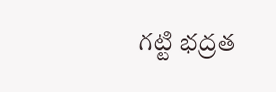గట్టి భద్రత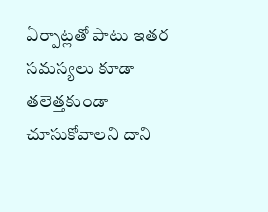ఏర్పాట్లతో పాటు ఇతర సమస్యలు కూడా తలెత్తకుండా చూసుకోవాలని దాని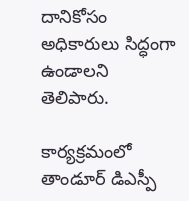దానికోసం అధికారులు సిద్ధంగా ఉండాలని తెలిపారు.

కార్యక్రమంలో తాండూర్ డిఎస్పీ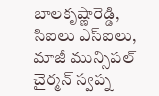బాలకృష్ణారెడ్డి, సిఐలు ఎస్ఐలు, మాజీ మున్సిపల్ చైర్మన్ స్వప్న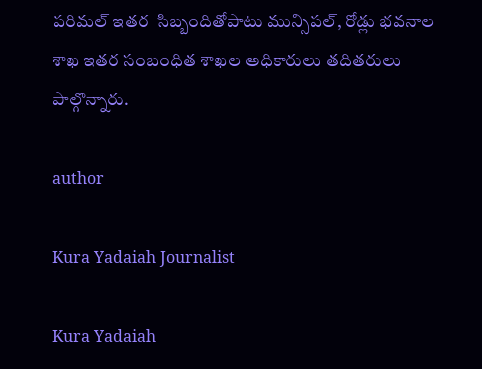పరిమల్ ఇతర  సిబ్బందితోపాటు మున్సిపల్, రోడ్లు భవనాల శాఖ ఇతర సంబంధిత శాఖల అధికారులు తదితరులు పాల్గొన్నారు.

author

Kura Yadaiah Journalist

Kura Yadaiah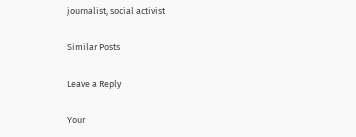journalist, social activist

Similar Posts

Leave a Reply

Your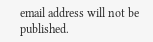email address will not be published.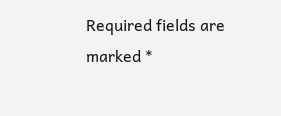Required fields are marked *